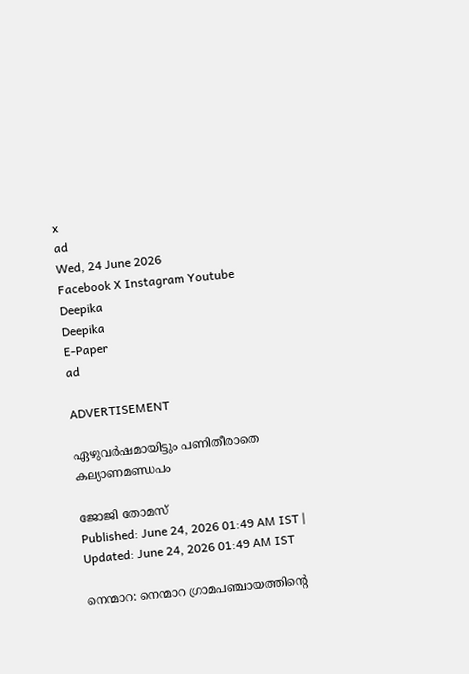x
ad
Wed, 24 June 2026
Facebook X Instagram Youtube
Deepika
Deepika
E-Paper
ad

ADVERTISEMENT

ഏഴുവർഷമായിട്ടും പണിതീരാതെ കല്യാണമണ്ഡപം

ജോജി തോമസ്
Published: June 24, 2026 01:49 AM IST | Updated: June 24, 2026 01:49 AM IST

നെന്മാറ: നെന്മാറ ഗ്രാമപഞ്ചായത്തിന്‍റെ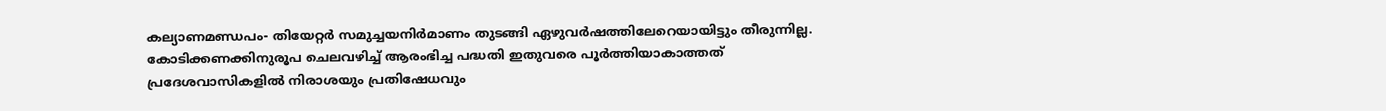കല്യാണമണ്ഡപം- തിയേറ്റർ സമുച്ചയനിർമാണം തുടങ്ങി ഏഴുവർഷത്തിലേറെയായിട്ടും തീരുന്നില്ല. കോടിക്കണക്കിനുരൂപ ചെലവഴിച്ച് ആരംഭിച്ച പദ്ധതി ഇതുവരെ പൂർത്തിയാകാത്തത് പ്രദേശവാസികളിൽ നിരാശയും പ്രതിഷേധവും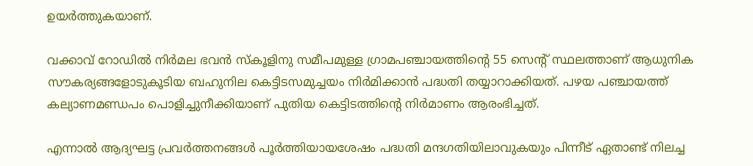ഉയർത്തുകയാണ്.

വക്കാവ് റോഡിൽ നിർമല ഭവൻ സ്കൂളിനു സമീപമുള്ള ഗ്രാമപഞ്ചായത്തിന്‍റെ 55 സെന്‍റ് സ്ഥലത്താണ് ആധുനിക സൗകര്യങ്ങളോടുകൂടിയ ബഹുനില കെട്ടിടസമുച്ചയം നിർമിക്കാൻ പദ്ധതി തയ്യാറാക്കിയത്. പഴയ പഞ്ചായത്ത് കല്യാണമണ്ഡപം പൊളിച്ചുനീക്കിയാണ് പുതിയ കെട്ടിടത്തിന്‍റെ നിർമാണം ആരംഭിച്ചത്.

എന്നാൽ ആദ്യഘട്ട പ്രവർത്തനങ്ങൾ പൂർത്തിയായശേഷം പദ്ധതി മന്ദഗതിയിലാവുകയും പിന്നീട് ഏതാണ്ട് നിലച്ച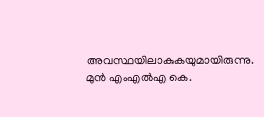അവസ്ഥയിലാകുകയുമായിരുന്നു. മുൻ എംഎൽഎ കെ.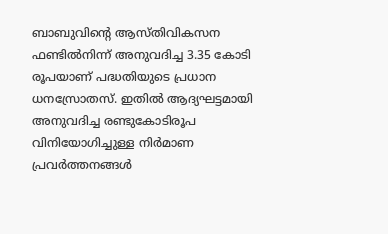ബാബുവിന്‍റെ ആസ്തിവികസന ഫണ്ടിൽനിന്ന് അനുവദിച്ച 3.35 കോടി രൂപയാണ് പദ്ധതിയുടെ പ്രധാന ധനസ്രോതസ്. ഇതിൽ ആദ്യഘട്ടമായി അനുവദിച്ച രണ്ടുകോടിരൂപ വിനിയോഗിച്ചുള്ള നിർമാണ പ്രവർത്തനങ്ങൾ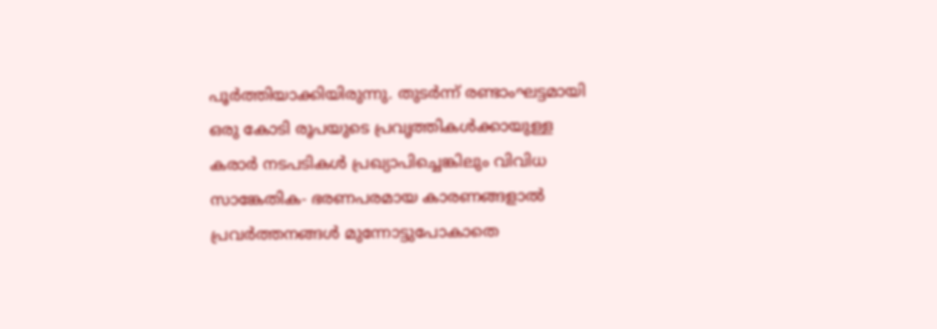പൂർത്തിയാക്കിയിരുന്നു. തുടർന്ന് രണ്ടാംഘട്ടമായി ഒരു കോടി രൂപയുടെ പ്രവൃത്തികൾക്കായുള്ള കരാർ നടപടികൾ പ്രഖ്യാപിച്ചെങ്കിലും വിവിധ സാങ്കേതിക- ഭരണപരമായ കാരണങ്ങളാൽ പ്രവർത്തനങ്ങൾ മുന്നോട്ടുപോകാതെ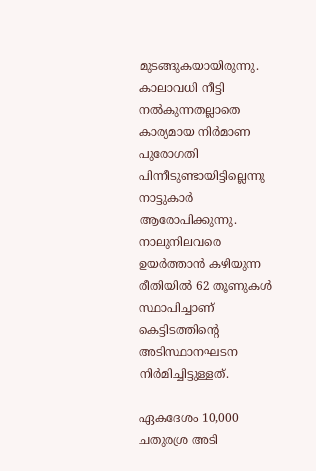മുടങ്ങുകയായിരുന്നു. കാലാവധി നീട്ടി നൽകുന്നതല്ലാതെ കാര്യമായ നിർമാണ പുരോഗതി പിന്നീടുണ്ടായിട്ടില്ലെന്നു നാട്ടുകാർ ആരോപിക്കുന്നു. നാലുനിലവരെ ഉയർത്താൻ കഴിയുന്ന രീതിയിൽ 62 തൂണുകൾ സ്ഥാപിച്ചാണ് കെട്ടിടത്തിന്‍റെ അടിസ്ഥാനഘടന നിർമിച്ചിട്ടുള്ളത്.

ഏകദേശം 10,000 ചതുരശ്ര അടി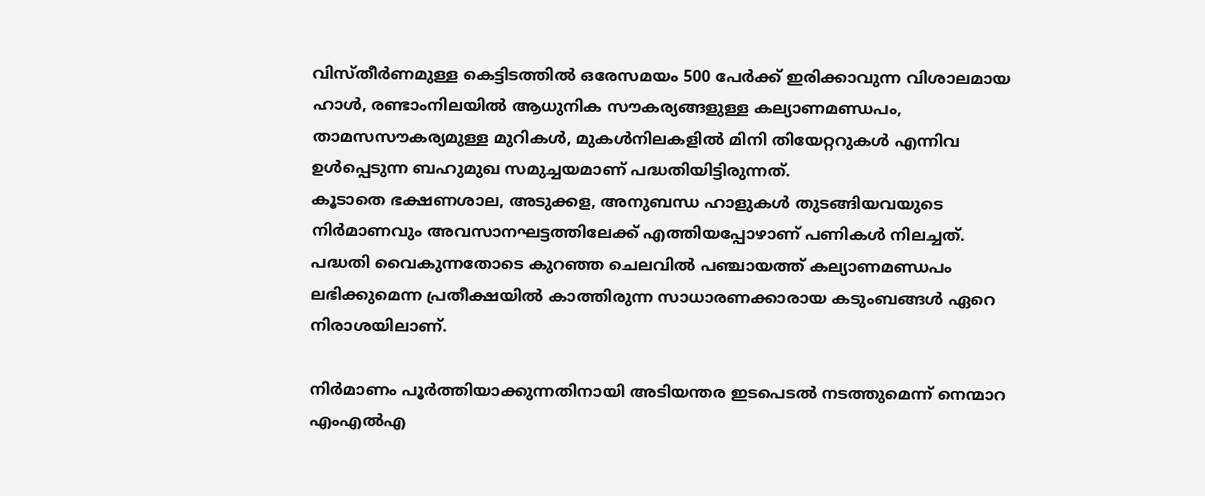വിസ്തീർണമുള്ള കെട്ടിടത്തിൽ ഒരേസമയം 500 പേർക്ക് ഇരിക്കാവുന്ന വിശാലമായ ഹാൾ, രണ്ടാംനിലയിൽ ആധുനിക സൗകര്യങ്ങളുള്ള കല്യാണമണ്ഡപം, താമസസൗകര്യമുള്ള മുറികൾ, മുകൾനിലകളിൽ മിനി തിയേറ്ററുകൾ എന്നിവ ഉൾപ്പെടുന്ന ബഹുമുഖ സമുച്ചയമാണ് പദ്ധതിയിട്ടിരുന്നത്.
കൂടാതെ ഭക്ഷണശാല, അടുക്കള, അനുബന്ധ ഹാളുകൾ തുടങ്ങിയവയുടെ നിർമാണവും അവസാനഘട്ടത്തിലേക്ക് എത്തിയപ്പോഴാണ് പണികൾ നിലച്ചത്. പദ്ധതി വൈകുന്നതോടെ കുറഞ്ഞ ചെലവിൽ പഞ്ചായത്ത് കല്യാണമണ്ഡപം ലഭിക്കുമെന്ന പ്രതീക്ഷയിൽ കാത്തിരുന്ന സാധാരണക്കാരായ കടുംബങ്ങൾ ഏറെ നിരാശയിലാണ്.

നിർമാണം പൂർത്തിയാക്കുന്നതിനായി അടിയന്തര ഇടപെടൽ നടത്തുമെന്ന് നെന്മാറ എംഎൽഎ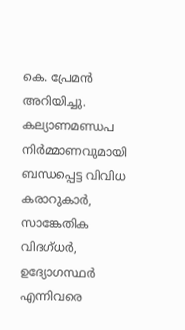കെ. പ്രേമൻ അറിയിച്ചു. കല്യാണമണ്ഡപ നിർമ്മാണവുമായി ബന്ധപ്പെട്ട വിവിധ കരാറുകാർ, സാങ്കേതിക വിദഗ്ധർ, ഉദ്യോഗസ്ഥർ എന്നിവരെ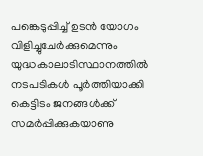പങ്കെടുപ്പിച്ച് ഉടൻ യോഗം വിളിച്ചുചേർക്കുമെന്നും യുദ്ധകാലാടിസ്ഥാനത്തിൽ നടപടികൾ പൂർത്തിയാക്കി കെട്ടിടം ജനങ്ങൾക്ക് സമർപ്പിക്കുകയാണു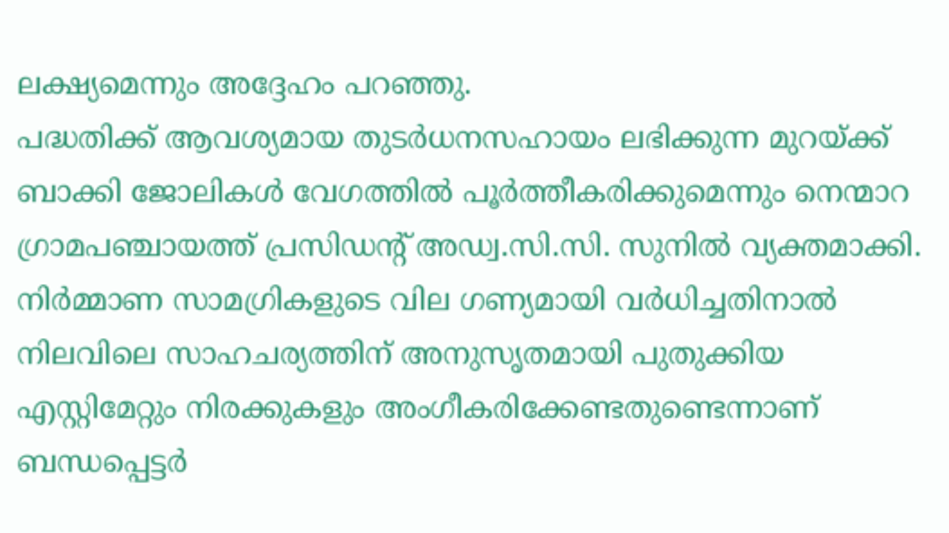ലക്ഷ്യമെന്നും അദ്ദേഹം പറഞ്ഞു.
പദ്ധതിക്ക് ആവശ്യമായ തുടർധനസഹായം ലഭിക്കുന്ന മുറയ്ക്ക് ബാക്കി ജോലികൾ വേഗത്തിൽ പൂർത്തീകരിക്കുമെന്നും നെന്മാറ ഗ്രാമപഞ്ചായത്ത് പ്രസിഡന്‍റ് അഡ്വ.സി.സി. സുനിൽ വ്യക്തമാക്കി.
നിർമ്മാണ സാമഗ്രികളുടെ വില ഗണ്യമായി വർധിച്ചതിനാൽ നിലവിലെ സാഹചര്യത്തിന് അനുസൃതമായി പുതുക്കിയ എസ്റ്റിമേറ്റും നിരക്കുകളും അംഗീകരിക്കേണ്ടതുണ്ടെന്നാണ് ബന്ധപ്പെട്ടർ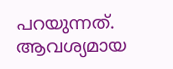പറയുന്നത്. ആവശ്യമായ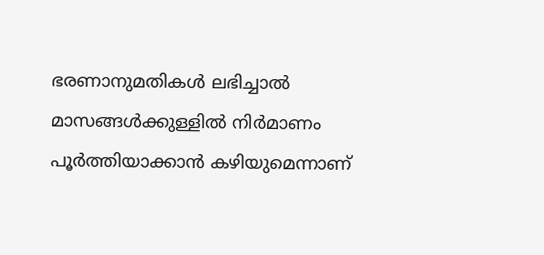ഭരണാനുമതികൾ ലഭിച്ചാൽ മാസങ്ങൾക്കുള്ളിൽ നിർമാണം പൂർത്തിയാക്കാൻ കഴിയുമെന്നാണ്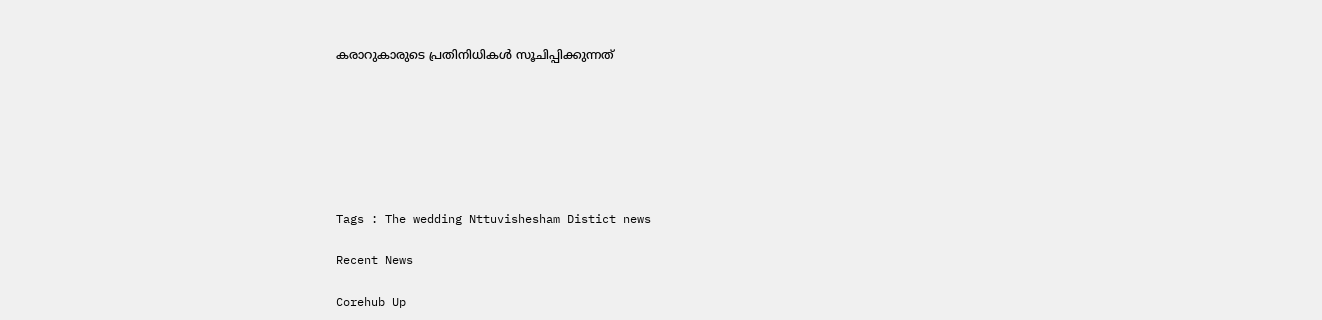കരാറുകാരുടെ പ്രതിനിധികൾ സൂചിപ്പിക്കുന്നത്







Tags : The wedding Nttuvishesham Distict news

Recent News

Corehub Up